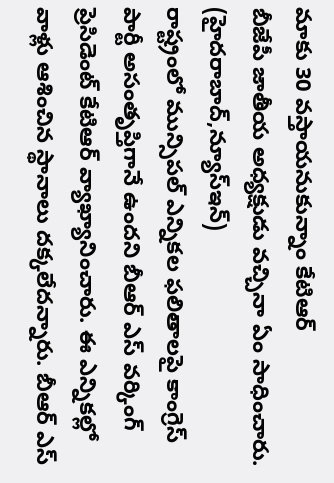మాకు 30 వస్తాయనుకున్నాం కేటిఆర్
బీజేపీ జాతీయ అధ్యక్షుడు వచ్చినా ఏం సాధించారు.
(హైదరాబాద్,న్యూస్ఇన్)
రాష్ట్రంలో మున్సిపల్ ఎన్నికల ఫలితాలపై కాంగ్రెస్ పార్టీ అసంతృప్తిగానే ఉందని బీఆర్ ఎస్ వర్కింగ్ ప్రెసిడెంట్ కేటిఆర్ వ్యాఖ్యానించారు. ఈ ఎన్నికల్లో వాళ్లు ఆశించిన స్థానాలు దక్కలేదన్నారు. బీఆర్ ఎస్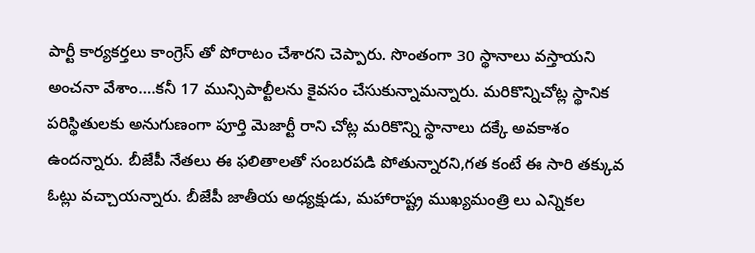పార్టీ కార్యకర్తలు కాంగ్రెస్ తో పోరాటం చేశారని చెప్పారు. సొంతంగా 30 స్థానాలు వస్తాయని అంచనా వేశాం….కనీ 17 మున్సిపాల్టీలను కైవసం చేసుకున్నామన్నారు. మరికొన్నిచోట్ల స్థానిక పరిస్థితులకు అనుగుణంగా పూర్తి మెజార్టీ రాని చోట్ల మరికొన్ని స్థానాలు దక్కే అవకాశం ఉందన్నారు. బీజేపీ నేతలు ఈ ఫలితాలతో సంబరపడి పోతున్నారని,గత కంటే ఈ సారి తక్కువ ఓట్లు వచ్చాయన్నారు. బీజేపీ జాతీయ అధ్యక్షుడు, మహారాష్ట్ర ముఖ్యమంత్రి లు ఎన్నికల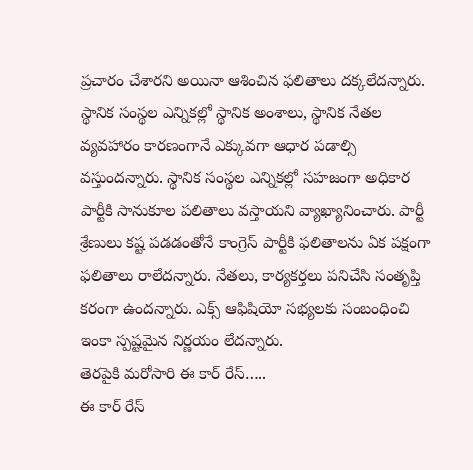ప్రచారం చేశారని అయినా ఆశించిన ఫలితాలు దక్కలేదన్నారు. స్థానిక సంస్థల ఎన్నికల్లో స్థానిక అంశాలు, స్థానిక నేతల వ్యవహారం కారణంగానే ఎక్కువగా ఆధార పడాల్సి వస్తుందన్నారు. స్థానిక సంస్థల ఎన్నికల్లో సహజంగా అధికార పార్టీకి సానుకూల పలితాలు వస్తాయని వ్యాఖ్యానించారు. పార్టీ శ్రేణులు కష్ట పడడంతోనే కాంగ్రెస్ పార్టీకి ఫలితాలను ఏక పక్షంగా ఫలితాలు రాలేదన్నారు. నేతలు, కార్యకర్తలు పనిచేసి సంతృప్తి కరంగా ఉందన్నారు. ఎక్స్ ఆఫిషియో సభ్యలకు సంబంధించి ఇంకా స్పష్టమైన నిర్ణయం లేదన్నారు.
తెరపైకి మరోసారి ఈ కార్ రేస్…..
ఈ కార్ రేస్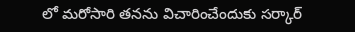లో మరోసారి తనను విచారించేందుకు సర్కార్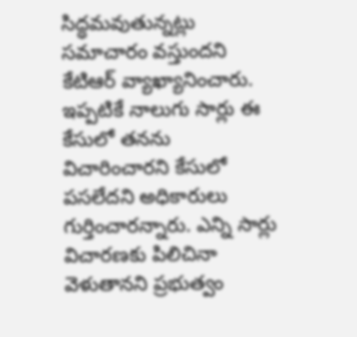సిద్ధమవుతున్నట్లు సమాచారం వస్తుందని కేటిఆర్ వ్యాఖ్యానించారు. ఇప్పటికే నాలుగు సార్లు ఈ కేసులో తనను విచారించారని కేసులో పసలేదని అధికారులు గుర్తించారన్నారు. ఎన్ని సార్లు విచారణకు పిలిచినా వెళుతానని ప్రభుత్వం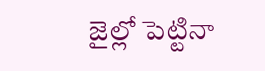జైల్లో పెట్టినా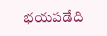భయపడేది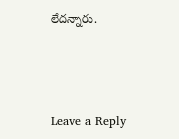లేదన్నారు.



Leave a Reply